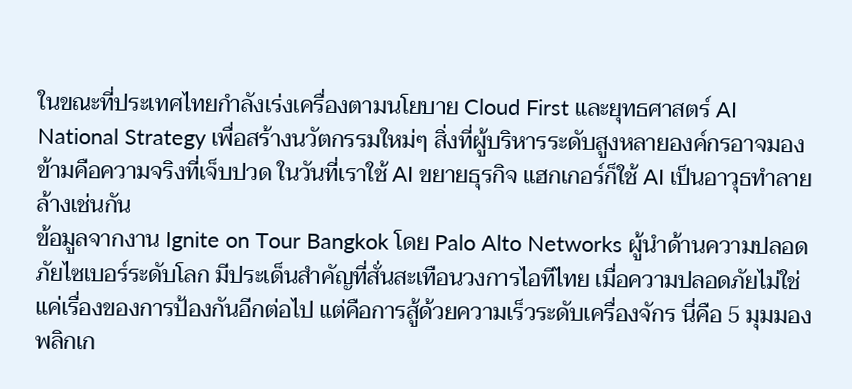ในขณะที่ประเทศไทยกำลังเร่งเครื่องตามนโยบาย Cloud First และยุทธศาสตร์ AI National Strategy เพื่อสร้างนวัตกรรมใหม่ๆ สิ่งที่ผู้บริหารระดับสูงหลายองค์กรอาจมองข้ามคือความจริงที่เจ็บปวด ในวันที่เราใช้ AI ขยายธุรกิจ แฮกเกอร์ก็ใช้ AI เป็นอาวุธทำลายล้างเช่นกัน
ข้อมูลจากงาน Ignite on Tour Bangkok โดย Palo Alto Networks ผู้นำด้านความปลอดภัยไซเบอร์ระดับโลก มีประเด็นสำคัญที่สั่นสะเทือนวงการไอทีไทย เมื่อความปลอดภัยไม่ใช่แค่เรื่องของการป้องกันอีกต่อไป แต่คือการสู้ด้วยความเร็วระดับเครื่องจักร นี่คือ 5 มุมมองพลิกเก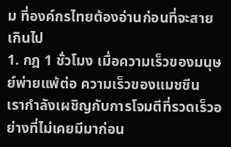ม ที่องค์กรไทยต้องอ่านก่อนที่จะสายเกินไป
1. กฎ 1 ชั่วโมง เมื่อความเร็วของมนุษย์พ่ายแพ้ต่อ ความเร็วของแมชชีน
เรากำลังเผชิญกับการโจมตีที่รวดเร็วอย่างที่ไม่เคยมีมาก่อน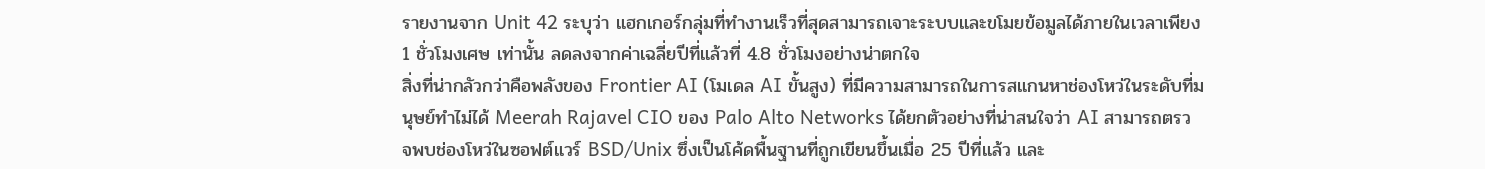รายงานจาก Unit 42 ระบุว่า แฮกเกอร์กลุ่มที่ทำงานเร็วที่สุดสามารถเจาะระบบและขโมยข้อมูลได้ภายในเวลาเพียง 1 ชั่วโมงเศษ เท่านั้น ลดลงจากค่าเฉลี่ยปีที่แล้วที่ 4.8 ชั่วโมงอย่างน่าตกใจ
สิ่งที่น่ากลัวกว่าคือพลังของ Frontier AI (โมเดล AI ขั้นสูง) ที่มีความสามารถในการสแกนหาช่องโหว่ในระดับที่มนุษย์ทำไม่ได้ Meerah Rajavel CIO ของ Palo Alto Networks ได้ยกตัวอย่างที่น่าสนใจว่า AI สามารถตรวจพบช่องโหว่ในซอฟต์แวร์ BSD/Unix ซึ่งเป็นโค้ดพื้นฐานที่ถูกเขียนขึ้นเมื่อ 25 ปีที่แล้ว และ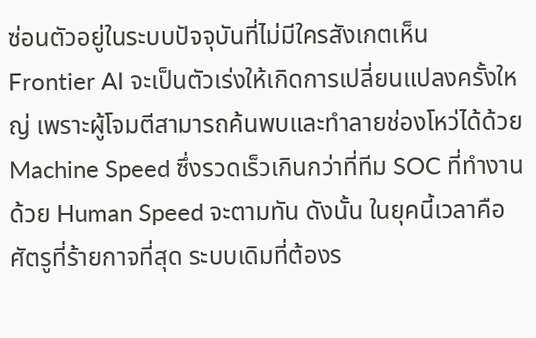ซ่อนตัวอยู่ในระบบปัจจุบันที่ไม่มีใครสังเกตเห็น
Frontier AI จะเป็นตัวเร่งให้เกิดการเปลี่ยนแปลงครั้งใหญ่ เพราะผู้โจมตีสามารถค้นพบและทำลายช่องโหว่ได้ด้วย Machine Speed ซึ่งรวดเร็วเกินกว่าที่ทีม SOC ที่ทำงานด้วย Human Speed จะตามทัน ดังนั้น ในยุคนี้เวลาคือศัตรูที่ร้ายกาจที่สุด ระบบเดิมที่ต้องร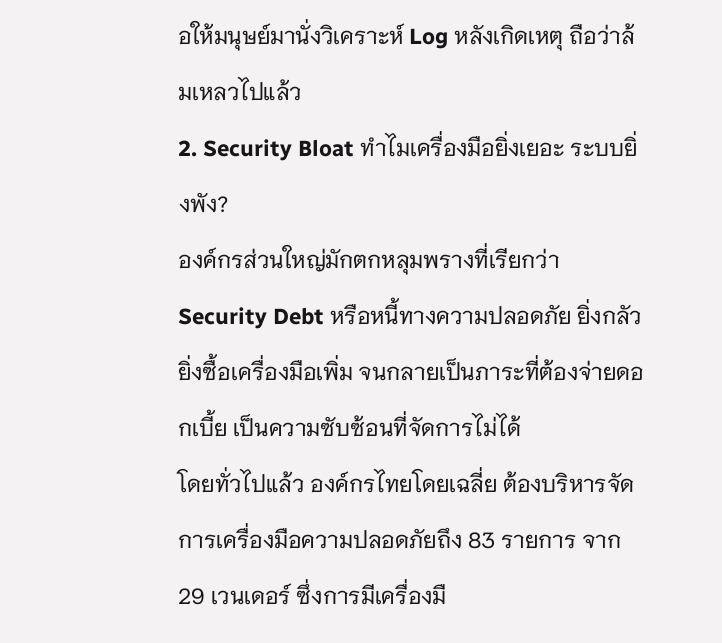อให้มนุษย์มานั่งวิเคราะห์ Log หลังเกิดเหตุ ถือว่าล้มเหลวไปแล้ว
2. Security Bloat ทำไมเครื่องมือยิ่งเยอะ ระบบยิ่งพัง?
องค์กรส่วนใหญ่มักตกหลุมพรางที่เรียกว่า Security Debt หรือหนี้ทางความปลอดภัย ยิ่งกลัวยิ่งซื้อเครื่องมือเพิ่ม จนกลายเป็นภาระที่ต้องจ่ายดอกเบี้ย เป็นความซับซ้อนที่จัดการไม่ได้
โดยทั่วไปแล้ว องค์กรไทยโดยเฉลี่ย ต้องบริหารจัดการเครื่องมือความปลอดภัยถึง 83 รายการ จาก 29 เวนเดอร์ ซึ่งการมีเครื่องมื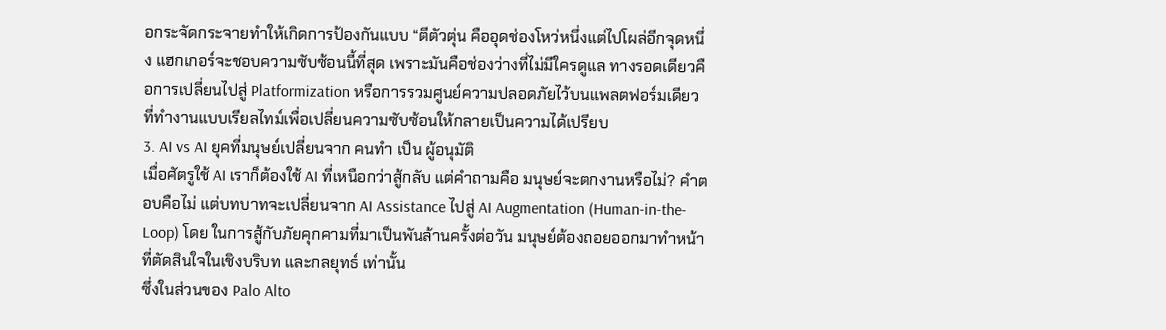อกระจัดกระจายทำให้เกิดการป้องกันแบบ “ตีตัวตุ่น คืออุดช่องโหว่หนึ่งแต่ไปโผล่อีกจุดหนึ่ง แฮกเกอร์จะชอบความซับซ้อนนี้ที่สุด เพราะมันคือช่องว่างที่ไม่มีใครดูแล ทางรอดเดียวคือการเปลี่ยนไปสู่ Platformization หรือการรวมศูนย์ความปลอดภัยไว้บนแพลตฟอร์มเดียวที่ทำงานแบบเรียลไทม์เพื่อเปลี่ยนความซับซ้อนให้กลายเป็นความได้เปรียบ
3. AI vs AI ยุคที่มนุษย์เปลี่ยนจาก คนทำ เป็น ผู้อนุมัติ
เมื่อศัตรูใช้ AI เราก็ต้องใช้ AI ที่เหนือกว่าสู้กลับ แต่คำถามคือ มนุษย์จะตกงานหรือไม่? คำตอบคือไม่ แต่บทบาทจะเปลี่ยนจาก AI Assistance ไปสู่ AI Augmentation (Human-in-the-Loop) โดย ในการสู้กับภัยคุกคามที่มาเป็นพันล้านครั้งต่อวัน มนุษย์ต้องถอยออกมาทำหน้าที่ตัดสินใจในเชิงบริบท และกลยุทธ์ เท่านั้น
ซึ่งในส่วนของ Palo Alto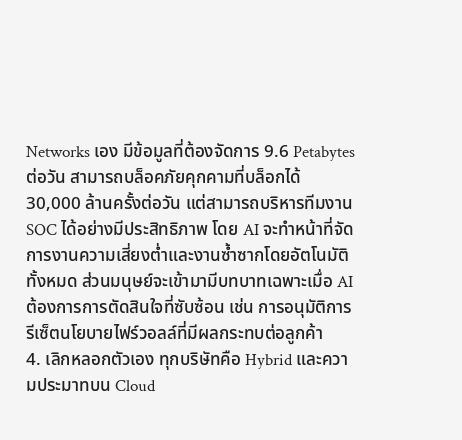Networks เอง มีข้อมูลที่ต้องจัดการ 9.6 Petabytes ต่อวัน สามารถบล็อคภัยคุกคามที่บล็อกได้ 30,000 ล้านครั้งต่อวัน แต่สามารถบริหารทีมงาน SOC ได้อย่างมีประสิทธิภาพ โดย AI จะทำหน้าที่จัดการงานความเสี่ยงต่ำและงานซ้ำซากโดยอัตโนมัติทั้งหมด ส่วนมนุษย์จะเข้ามามีบทบาทเฉพาะเมื่อ AI ต้องการการตัดสินใจที่ซับซ้อน เช่น การอนุมัติการรีเซ็ตนโยบายไฟร์วอลล์ที่มีผลกระทบต่อลูกค้า
4. เลิกหลอกตัวเอง ทุกบริษัทคือ Hybrid และความประมาทบน Cloud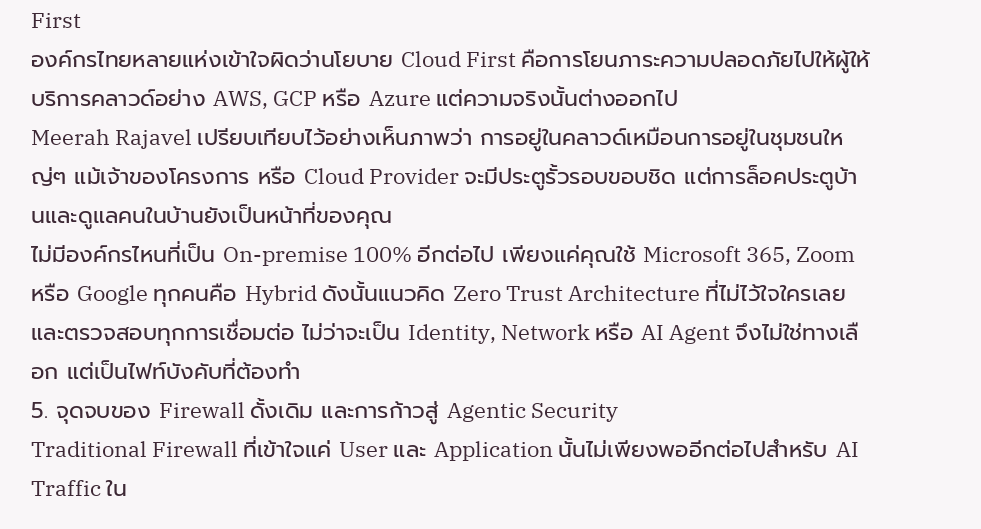First
องค์กรไทยหลายแห่งเข้าใจผิดว่านโยบาย Cloud First คือการโยนภาระความปลอดภัยไปให้ผู้ให้บริการคลาวด์อย่าง AWS, GCP หรือ Azure แต่ความจริงนั้นต่างออกไป
Meerah Rajavel เปรียบเทียบไว้อย่างเห็นภาพว่า การอยู่ในคลาวด์เหมือนการอยู่ในชุมชนใหญ่ๆ แม้เจ้าของโครงการ หรือ Cloud Provider จะมีประตูรั้วรอบขอบชิด แต่การล็อคประตูบ้านและดูแลคนในบ้านยังเป็นหน้าที่ของคุณ
ไม่มีองค์กรไหนที่เป็น On-premise 100% อีกต่อไป เพียงแค่คุณใช้ Microsoft 365, Zoom หรือ Google ทุกคนคือ Hybrid ดังนั้นแนวคิด Zero Trust Architecture ที่ไม่ไว้ใจใครเลยและตรวจสอบทุกการเชื่อมต่อ ไม่ว่าจะเป็น Identity, Network หรือ AI Agent จึงไม่ใช่ทางเลือก แต่เป็นไฟท์บังคับที่ต้องทำ
5. จุดจบของ Firewall ดั้งเดิม และการก้าวสู่ Agentic Security
Traditional Firewall ที่เข้าใจแค่ User และ Application นั้นไม่เพียงพออีกต่อไปสำหรับ AI Traffic ใน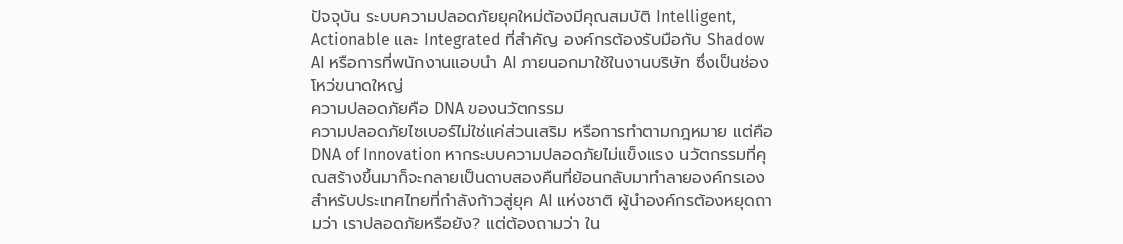ปัจจุบัน ระบบความปลอดภัยยุคใหม่ต้องมีคุณสมบัติ Intelligent, Actionable และ Integrated ที่สำคัญ องค์กรต้องรับมือกับ Shadow AI หรือการที่พนักงานแอบนำ AI ภายนอกมาใช้ในงานบริษัท ซึ่งเป็นช่องโหว่ขนาดใหญ่
ความปลอดภัยคือ DNA ของนวัตกรรม
ความปลอดภัยไซเบอร์ไม่ใช่แค่ส่วนเสริม หรือการทำตามกฎหมาย แต่คือ DNA of Innovation หากระบบความปลอดภัยไม่แข็งแรง นวัตกรรมที่คุณสร้างขึ้นมาก็จะกลายเป็นดาบสองคืนที่ย้อนกลับมาทำลายองค์กรเอง
สำหรับประเทศไทยที่กำลังก้าวสู่ยุค AI แห่งชาติ ผู้นำองค์กรต้องหยุดถามว่า เราปลอดภัยหรือยัง? แต่ต้องถามว่า ใน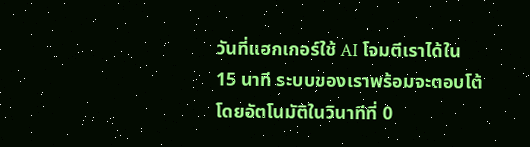วันที่แฮกเกอร์ใช้ AI โจมตีเราได้ใน 15 นาที ระบบของเราพร้อมจะตอบโต้โดยอัตโนมัติในวินาทีที่ 0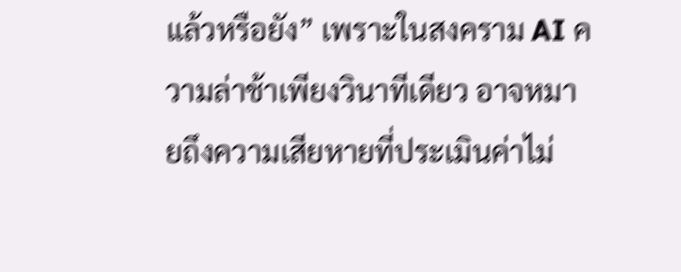แล้วหรือยัง” เพราะในสงคราม AI ความล่าช้าเพียงวินาทีเดียว อาจหมายถึงความเสียหายที่ประเมินค่าไม่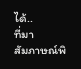ได้..
ที่มา
สัมภาษณ์พิ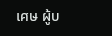เศษ ผู้บ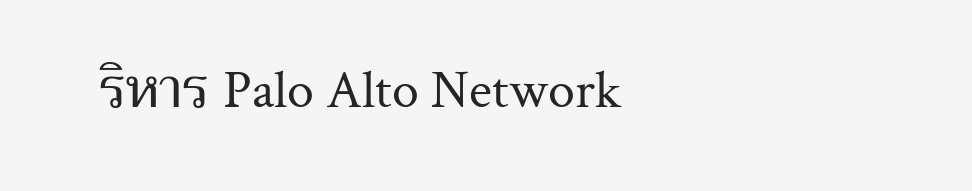ริหาร Palo Alto Network